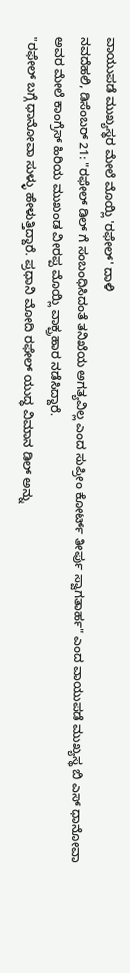ವಾಯುಪಡೆ ಮುಖ್ಯಸ್ಥರ ಮೇಲೆ ಮೊಯ್ಲಿ 'ರಫೇಲ್' ದಾಳಿ
ನವದೆಹಲಿ, ಡಿಸೆಂಬರ್ 21: "ರಫೇಲ್ ಡಿಲ್ ಗೆ ಸಂಬಂಧಿಸಿದಂತೆ ತನಿಖೆಯ ಅಗತ್ಯವಿಲ್ಲ ಎಂದ ಸುಪ್ರೀಂ ಕೋರ್ಟ್ ತೀರ್ಪು ಸ್ವಾಗತಾರ್ಹ" ಎಂದ ವಾಯುಪಡೆ ಮುಖ್ಯಸ್ಥ ಬಿ ಎಸ್ ಧಾನೋವಾ ಅವರ ಮೇಲೆ ಕಾಂಗ್ರೆಸ್ ಹಿರಿಯ ಮುಖಂಡ ವೀರಪ್ಪ ಮೊಯ್ಲಿ ವಾಕ್ಪ್ರಹಾರ ನಡೆಸಿದ್ದಾರೆ.
"ರಫೇಲ್ ಬಗ್ಗೆ ಧಾನೋವಾ ಸುಳ್ಳು ಹೇಳುತ್ತಿದ್ದಾರೆ. ಪ್ರಧಾನಿ ಮೋದಿ ರಫೇಲ್ ಯುದ್ಧ ವಿಮಾನ ಡಿಲ್ ಅನ್ನು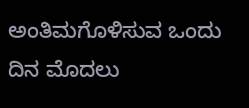ಅಂತಿಮಗೊಳಿಸುವ ಒಂದು ದಿನ ಮೊದಲು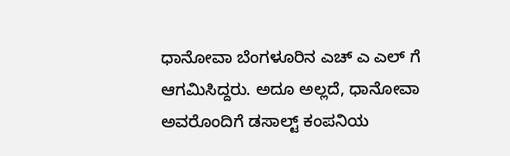ಧಾನೋವಾ ಬೆಂಗಳೂರಿನ ಎಚ್ ಎ ಎಲ್ ಗೆ ಆಗಮಿಸಿದ್ದರು. ಅದೂ ಅಲ್ಲದೆ, ಧಾನೋವಾ ಅವರೊಂದಿಗೆ ಡಸಾಲ್ಟ್ ಕಂಪನಿಯ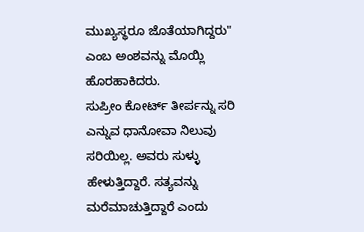ಮುಖ್ಯಸ್ಥರೂ ಜೊತೆಯಾಗಿದ್ದರು" ಎಂಬ ಅಂಶವನ್ನು ಮೊಯ್ಲಿ ಹೊರಹಾಕಿದರು.
ಸುಪ್ರೀಂ ಕೋರ್ಟ್ ತೀರ್ಪನ್ನು ಸರಿ ಎನ್ನುವ ಧಾನೋವಾ ನಿಲುವು ಸರಿಯಿಲ್ಲ. ಅವರು ಸುಳ್ಳು ಹೇಳುತ್ತಿದ್ದಾರೆ. ಸತ್ಯವನ್ನು ಮರೆಮಾಚುತ್ತಿದ್ದಾರೆ ಎಂದು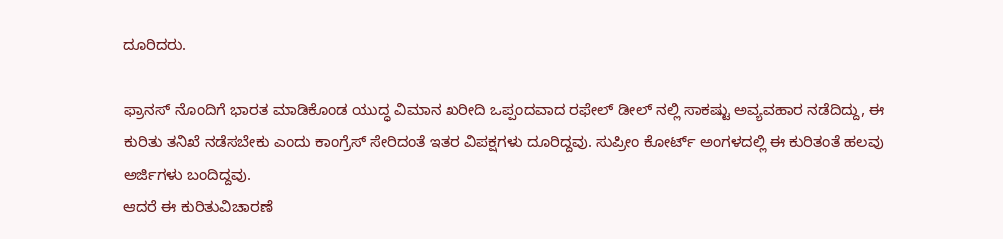ದೂರಿದರು.

ಫ್ರಾನಸ್ ನೊಂದಿಗೆ ಭಾರತ ಮಾಡಿಕೊಂಡ ಯುದ್ಧ ವಿಮಾನ ಖರೀದಿ ಒಪ್ಪಂದವಾದ ರಫೇಲ್ ಡೀಲ್ ನಲ್ಲಿ ಸಾಕಷ್ಟು ಅವ್ಯವಹಾರ ನಡೆದಿದ್ದು, ಈ ಕುರಿತು ತನಿಖೆ ನಡೆಸಬೇಕು ಎಂದು ಕಾಂಗ್ರೆಸ್ ಸೇರಿದಂತೆ ಇತರ ವಿಪಕ್ಷಗಳು ದೂರಿದ್ದವು. ಸುಪ್ರೀಂ ಕೋರ್ಟ್ ಅಂಗಳದಲ್ಲಿ ಈ ಕುರಿತಂತೆ ಹಲವು ಅರ್ಜಿಗಳು ಬಂದಿದ್ದವು.
ಆದರೆ ಈ ಕುರಿತುವಿಚಾರಣೆ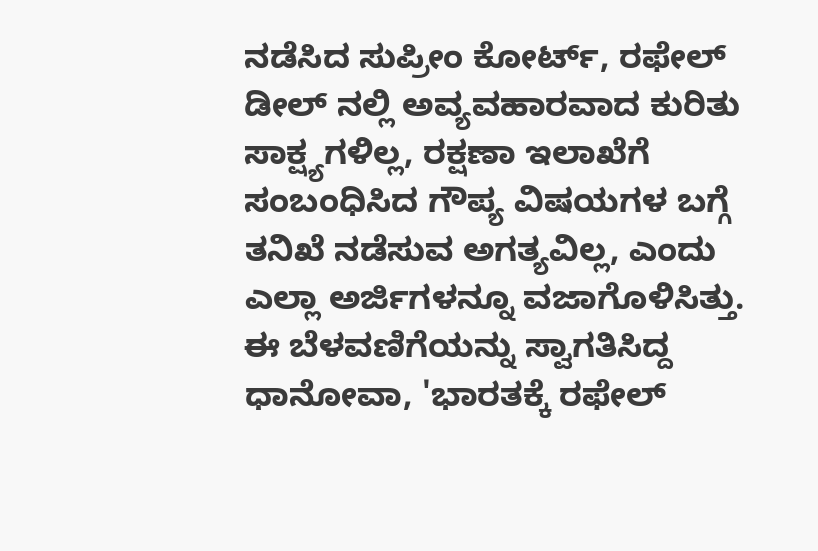ನಡೆಸಿದ ಸುಪ್ರೀಂ ಕೋರ್ಟ್, ರಫೇಲ್ ಡೀಲ್ ನಲ್ಲಿ ಅವ್ಯವಹಾರವಾದ ಕುರಿತು ಸಾಕ್ಷ್ಯಗಳಿಲ್ಲ, ರಕ್ಷಣಾ ಇಲಾಖೆಗೆ ಸಂಬಂಧಿಸಿದ ಗೌಪ್ಯ ವಿಷಯಗಳ ಬಗ್ಗೆ ತನಿಖೆ ನಡೆಸುವ ಅಗತ್ಯವಿಲ್ಲ, ಎಂದು ಎಲ್ಲಾ ಅರ್ಜಿಗಳನ್ನೂ ವಜಾಗೊಳಿಸಿತ್ತು.
ಈ ಬೆಳವಣಿಗೆಯನ್ನು ಸ್ವಾಗತಿಸಿದ್ದ ಧಾನೋವಾ, 'ಭಾರತಕ್ಕೆ ರಫೇಲ್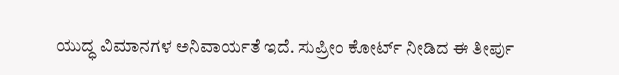ಯುದ್ಧ ವಿಮಾನಗಳ ಅನಿವಾರ್ಯತೆ ಇದೆ. ಸುಪ್ರೀಂ ಕೋರ್ಟ್ ನೀಡಿದ ಈ ತೀರ್ಪು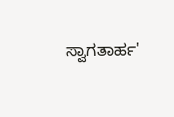ಸ್ವಾಗತಾರ್ಹ'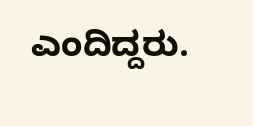ಎಂದಿದ್ದರು.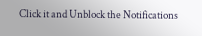Click it and Unblock the Notifications